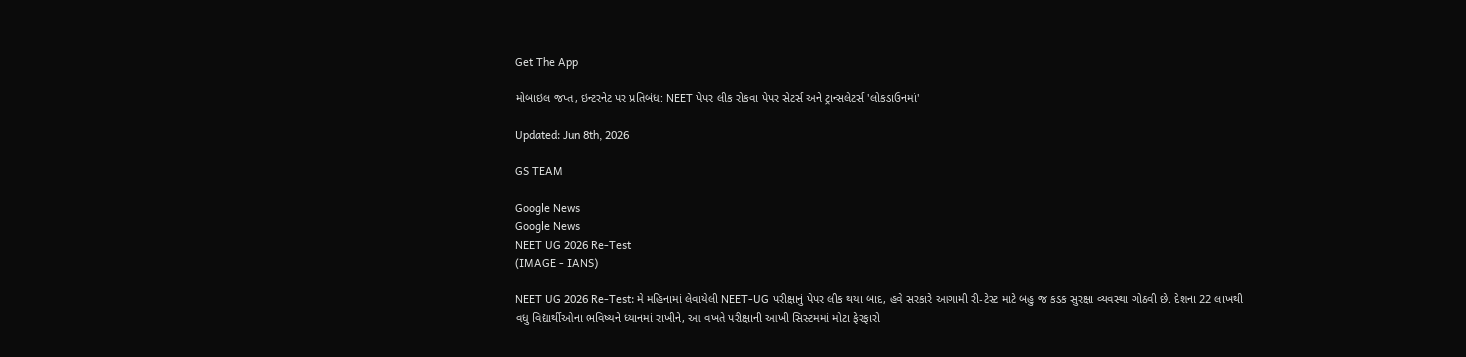Get The App

મોબાઇલ જપ્ત, ઇન્ટરનેટ પર પ્રતિબંધ: NEET પેપર લીક રોકવા પેપર સેટર્સ અને ટ્રાન્સલેટર્સ 'લોકડાઉનમાં'

Updated: Jun 8th, 2026

GS TEAM

Google News
Google News
NEET UG 2026 Re-Test
(IMAGE - IANS)

NEET UG 2026 Re-Test: મે મહિનામાં લેવાયેલી NEET-UG પરીક્ષાનું પેપર લીક થયા બાદ, હવે સરકારે આગામી રી-ટેસ્ટ માટે બહુ જ કડક સુરક્ષા વ્યવસ્થા ગોઠવી છે. દેશના 22 લાખથી વધુ વિદ્યાર્થીઓના ભવિષ્યને ધ્યાનમાં રાખીને, આ વખતે પરીક્ષાની આખી સિસ્ટમમાં મોટા ફેરફારો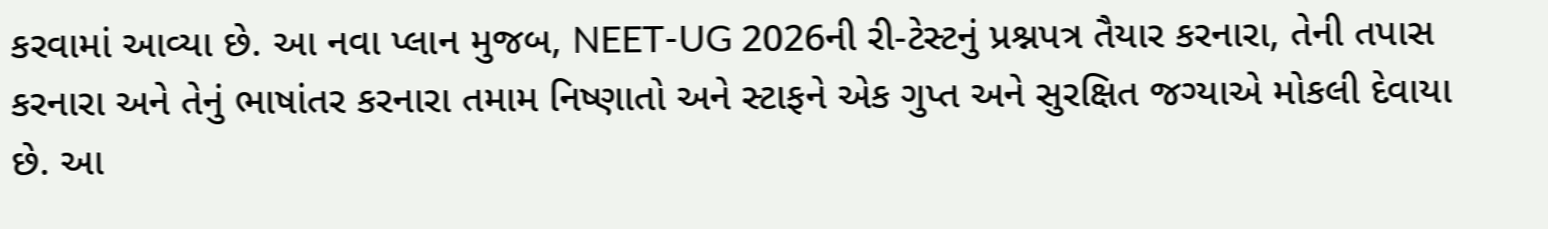કરવામાં આવ્યા છે. આ નવા પ્લાન મુજબ, NEET-UG 2026ની રી-ટેસ્ટનું પ્રશ્નપત્ર તૈયાર કરનારા, તેની તપાસ કરનારા અને તેનું ભાષાંતર કરનારા તમામ નિષ્ણાતો અને સ્ટાફને એક ગુપ્ત અને સુરક્ષિત જગ્યાએ મોકલી દેવાયા છે. આ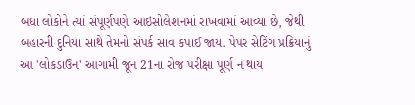બધા લોકોને ત્યાં સંપૂર્ણપણે આઇસોલેશનમાં રાખવામાં આવ્યા છે, જેથી બહારની દુનિયા સાથે તેમનો સંપર્ક સાવ કપાઈ જાય. પેપર સેટિંગ પ્રક્રિયાનું આ 'લોકડાઉન' આગામી જૂન 21ના રોજ પરીક્ષા પૂર્ણ ન થાય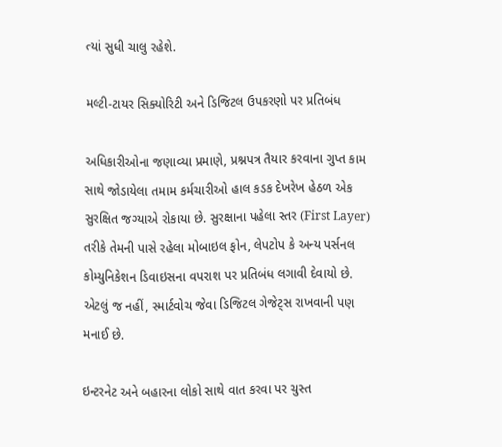ત્યાં સુધી ચાલુ રહેશે.

મલ્ટી-ટાયર સિક્યોરિટી અને ડિજિટલ ઉપકરણો પર પ્રતિબંધ

અધિકારીઓના જણાવ્યા પ્રમાણે, પ્રશ્નપત્ર તૈયાર કરવાના ગુપ્ત કામ સાથે જોડાયેલા તમામ કર્મચારીઓ હાલ કડક દેખરેખ હેઠળ એક સુરક્ષિત જગ્યાએ રોકાયા છે. સુરક્ષાના પહેલા સ્તર (First Layer) તરીકે તેમની પાસે રહેલા મોબાઇલ ફોન, લેપટોપ કે અન્ય પર્સનલ કોમ્યુનિકેશન ડિવાઇસના વપરાશ પર પ્રતિબંધ લગાવી દેવાયો છે. એટલું જ નહીં, સ્માર્ટવોચ જેવા ડિજિટલ ગેજેટ્સ રાખવાની પણ મનાઈ છે.

ઇન્ટરનેટ અને બહારના લોકો સાથે વાત કરવા પર ચુસ્ત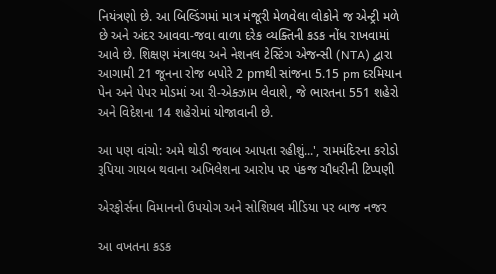નિયંત્રણો છે. આ બિલ્ડિંગમાં માત્ર મંજૂરી મેળવેલા લોકોને જ એન્ટ્રી મળે છે અને અંદર આવવા-જવા વાળા દરેક વ્યક્તિની કડક નોંધ રાખવામાં આવે છે. શિક્ષણ મંત્રાલય અને નેશનલ ટેસ્ટિંગ એજન્સી (NTA) દ્વારા આગામી 21 જૂનના રોજ બપોરે 2 pmથી સાંજના 5.15 pm દરમિયાન પેન અને પેપર મોડમાં આ રી-એક્ઝામ લેવાશે, જે ભારતના 551 શહેરો અને વિદેશના 14 શહેરોમાં યોજાવાની છે.

આ પણ વાંચો: અમે થોડી જવાબ આપતા રહીશું...', રામમંદિરના કરોડો રૂપિયા ગાયબ થવાના અખિલેશના આરોપ પર પંકજ ચૌધરીની ટિપ્પણી

એરફોર્સના વિમાનનો ઉપયોગ અને સોશિયલ મીડિયા પર બાજ નજર

આ વખતના કડક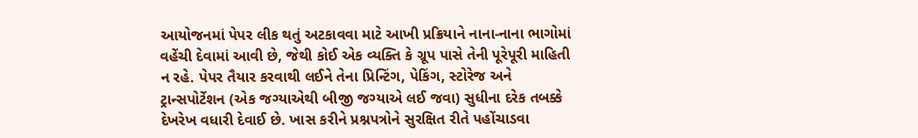આયોજનમાં પેપર લીક થતું અટકાવવા માટે આખી પ્રક્રિયાને નાના-નાના ભાગોમાં વહેંચી દેવામાં આવી છે, જેથી કોઈ એક વ્યક્તિ કે ગ્રૂપ પાસે તેની પૂરેપૂરી માહિતી ન રહે. પેપર તૈયાર કરવાથી લઈને તેના પ્રિન્ટિંગ, પેકિંગ, સ્ટોરેજ અને ટ્રાન્સપોર્ટેશન (એક જગ્યાએથી બીજી જગ્યાએ લઈ જવા) સુધીના દરેક તબક્કે દેખરેખ વધારી દેવાઈ છે. ખાસ કરીને પ્રશ્નપત્રોને સુરક્ષિત રીતે પહોંચાડવા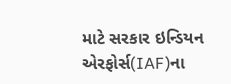માટે સરકાર ઇન્ડિયન એરફોર્સ(IAF)ના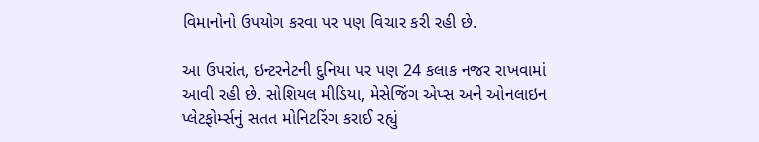વિમાનોનો ઉપયોગ કરવા પર પણ વિચાર કરી રહી છે.

આ ઉપરાંત, ઇન્ટરનેટની દુનિયા પર પણ 24 કલાક નજર રાખવામાં આવી રહી છે. સોશિયલ મીડિયા, મેસેજિંગ એપ્સ અને ઓનલાઇન પ્લેટફોર્મ્સનું સતત મોનિટરિંગ કરાઈ રહ્યું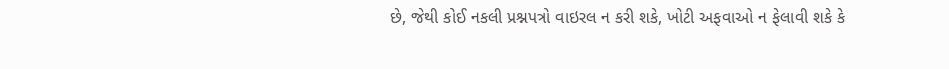છે, જેથી કોઈ નકલી પ્રશ્નપત્રો વાઇરલ ન કરી શકે, ખોટી અફવાઓ ન ફેલાવી શકે કે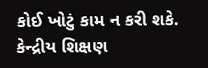કોઈ ખોટું કામ ન કરી શકે. કેન્દ્રીય શિક્ષણ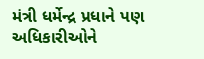મંત્રી ધર્મેન્દ્ર પ્રધાને પણ અધિકારીઓને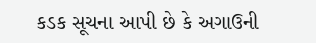કડક સૂચના આપી છે કે અગાઉની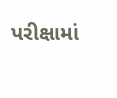પરીક્ષામાં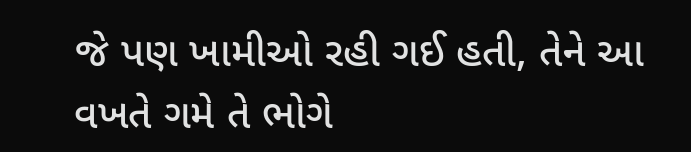જે પણ ખામીઓ રહી ગઈ હતી, તેને આ વખતે ગમે તે ભોગે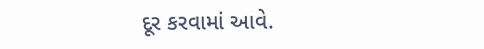દૂર કરવામાં આવે.